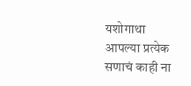यशोगाथा
आपल्या प्रत्येक सणाचं काही ना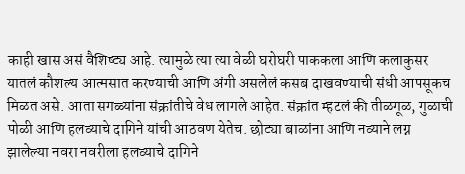काही खास असं वैशिष्ट्य आहे. त्यामुळे त्या त्या वेळी घरोघरी पाककला आणि कलाकुसर यातलं कौशल्य आत्मसात करण्याची आणि अंगी असलेलं कसब दाखवण्याची संधी आपसूकच मिळत असे. आता सगळ्यांना संक्रांतीचे वेध लागले आहेत. संक्रांत म्हटलं की तीळगूळ, गुळाची पोळी आणि हलव्याचे दागिने यांची आठवण येतेच. छोट्या बाळांना आणि नव्याने लग्न झालेल्या नवरा नवरीला हलव्याचे दागिने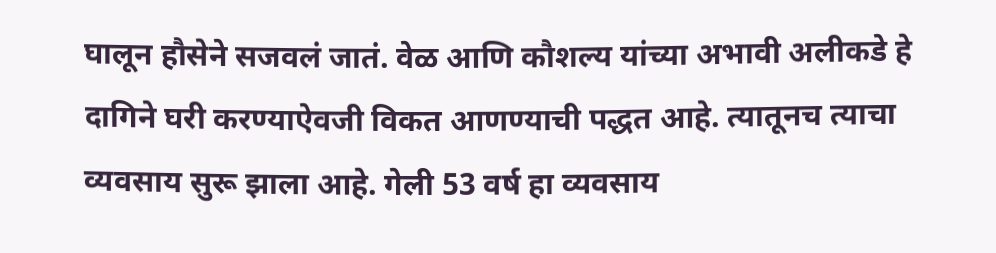घालून हौसेने सजवलं जातं. वेळ आणि कौशल्य यांच्या अभावी अलीकडे हे दागिने घरी करण्याऐवजी विकत आणण्याची पद्धत आहे. त्यातूनच त्याचा व्यवसाय सुरू झाला आहे. गेली 53 वर्ष हा व्यवसाय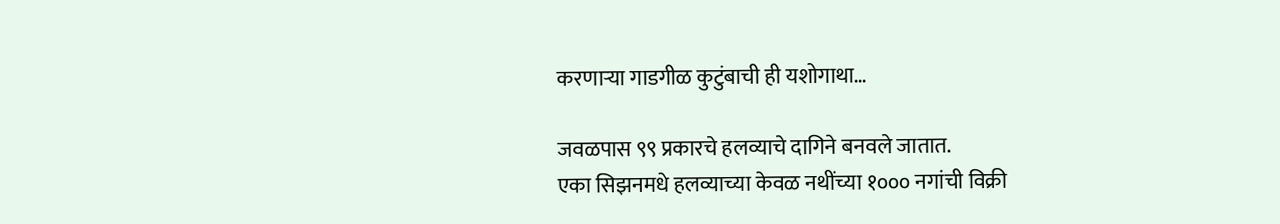करणाऱ्या गाडगीळ कुटुंबाची ही यशोगाथा…

जवळपास ९९ प्रकारचे हलव्याचे दागिने बनवले जातात.
एका सिझनमधे हलव्याच्या केवळ नथींच्या १००० नगांची विक्री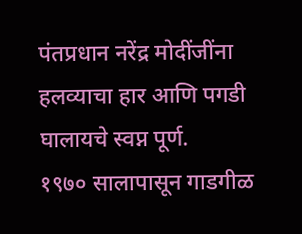पंतप्रधान नरेंद्र मोदींजींना हलव्याचा हार आणि पगडी घालायचे स्वप्न पूर्ण.
१९७० सालापासून गाडगीळ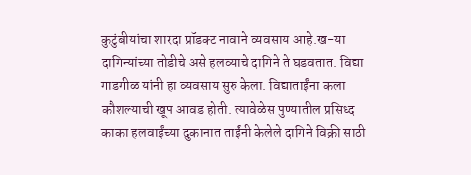कुटुंबीयांचा शारदा प्रॉडक्ट नावाने व्यवसाय आहे.ख-या दागिन्यांच्या तोडीचे असे हलव्याचे दागिने ते घडवतात. विद्या गाडगीळ यांनी हा व्यवसाय सुरु केला. विद्याताईंना कला कौशल्याची खूप आवड होती. त्यावेळेस पुण्यातील प्रसिध्द काका हलवाईंच्या दुकानात ताईंनी केलेले दागिने विक्री साठी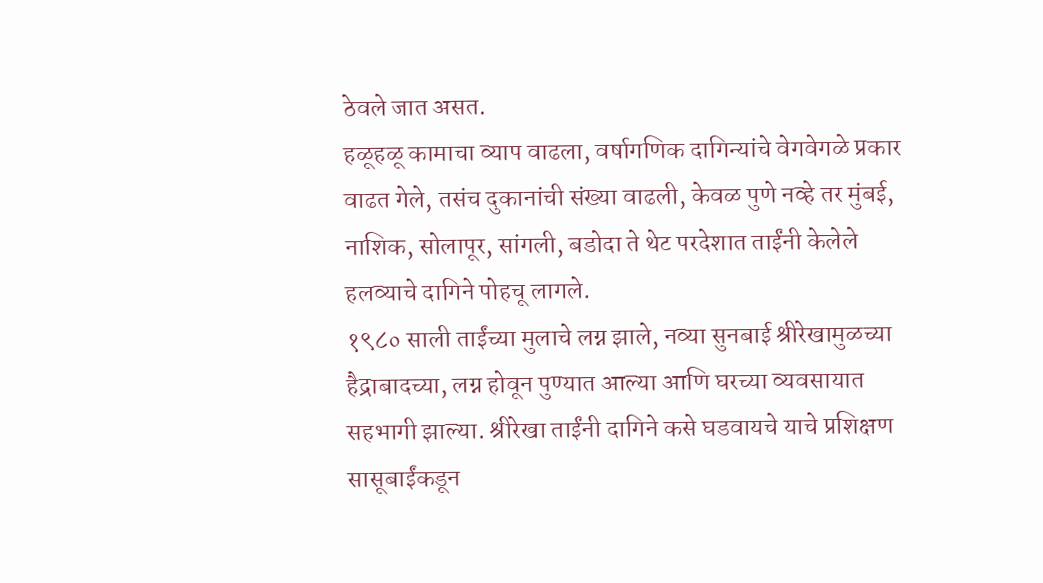ठेवले जात असत.
हळूहळू कामाचा व्याप वाढला, वर्षागणिक दागिन्यांचे वेगवेगळे प्रकार वाढत गेले, तसंच दुकानांची संख्या वाढली, केवळ पुणे नव्हे तर मुंबई, नाशिक, सोलापूर, सांगली, बडोदा ते थेट परदेशात ताईंनी केलेले हलव्याचे दागिने पोहचू लागले.
१९८० साली ताईंच्या मुलाचे लग्न झाले, नव्या सुनबाई श्रीरेखामुळच्या हैद्राबादच्या, लग्न होवून पुण्यात आल्या आणि घरच्या व्यवसायात सहभागी झाल्या. श्रीरेखा ताईंनी दागिने कसे घडवायचे याचे प्रशिक्षण सासूबाईंकडून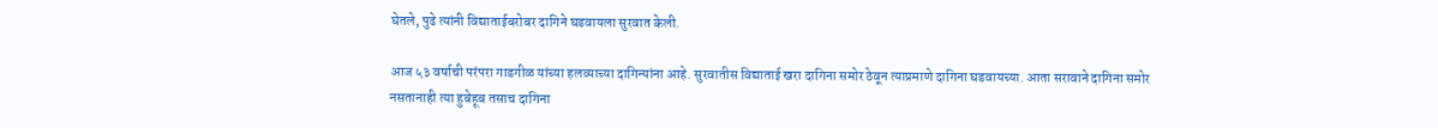घेतले, पुढे त्यांनी विद्याताईबरोबर दागिने घडवायला सुरवात केली.

आज ५३ वर्षाची परंपरा गाडगीळ यांच्या हलव्याच्या दागिन्यांना आहे. सुरवातीस विद्याताई खरा दागिना समोर ठेवून त्याप्रमाणे दागिना घडवायच्या. आता सरावाने दागिना समोर नसतानाही त्या हुबेहूब तसाच दागिना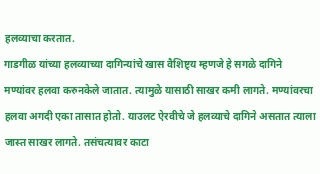हलव्याचा करतात.
गाडगीळ यांच्या हलव्याच्या दागिन्यांचे खास वैशिष्ट्य म्हणजे हे सगळे दागिने मण्यांवर हलवा करुनकेले जातात. त्यामुळे यासाठी साखर कमी लागते. मण्यांवरचा हलवा अगदी एका तासात होतो. याउलट ऐरवीचे जे हलव्याचे दागिने असतात त्याला जास्त साखर लागते. तसंचत्यावर काटा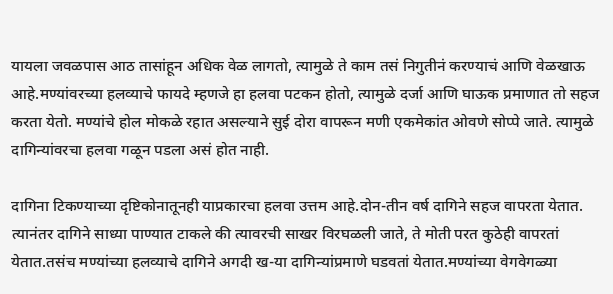यायला जवळपास आठ तासांहून अधिक वेळ लागतो, त्यामुळे ते काम तसं निगुतीनं करण्याचं आणि वेळखाऊ आहे.मण्यांवरच्या हलव्याचे फायदे म्हणजे हा हलवा पटकन होतो, त्यामुळे दर्जा आणि घाऊक प्रमाणात तो सहज करता येतो. मण्यांचे होल मोकळे रहात असल्याने सुई दोरा वापरून मणी एकमेकांत ओवणे सोप्पे जाते. त्यामुळे दागिन्यांवरचा हलवा गळून पडला असं होत नाही.

दागिना टिकण्याच्या दृष्टिकोनातूनही याप्रकारचा हलवा उत्तम आहे.दोन-तीन वर्ष दागिने सहज वापरता येतात. त्यानंतर दागिने साध्या पाण्यात टाकले की त्यावरची साखर विरघळली जाते, ते मोती परत कुठेही वापरतां येतात.तसंच मण्यांच्या हलव्याचे दागिने अगदी ख-या दागिन्यांप्रमाणे घडवतां येतात.मण्यांच्या वेगवेगळ्या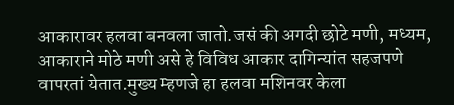आकारावर हलवा बनवला जातो.जसं की अगदी छोटे मणी, मध्यम, आकाराने मोठे मणी असे हे विविध आकार दागिन्यांत सहजपणे वापरतां येतात.मुख्य म्हणजे हा हलवा मशिनवर केला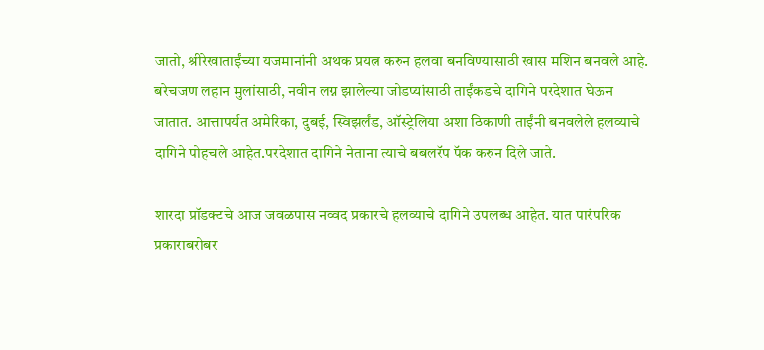जातो, श्रीरेखाताईंच्या यजमानांनी अथक प्रयत्न करुन हलवा बनविण्यासाठी खास मशिन बनवले आहे.
बरेचजण लहान मुलांसाठी, नवीन लग्न झालेल्या जोडप्यांसाठी ताईंकडचे दागिने परदेशात घेऊन जातात. आत्तापर्यत अमेरिका, दुबई, स्विझर्लंड, ऑस्ट्रेलिया अशा ठिकाणी ताईंनी बनवलेले हलव्याचे दागिने पोहचले आहेत.परदेशात दागिने नेताना त्याचे बबलरॅप पॅक करुन दिले जाते.

शारदा प्रॉडक्टचे आज जवळपास नव्वद प्रकारचे हलव्याचे दागिने उपलब्ध आहेत. यात पारंपरिक प्रकाराबरोबर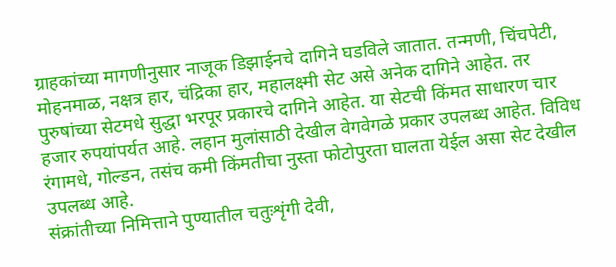ग्राहकांच्या मागणीनुसार नाजूक डिझाईनचे दागिने घडविले जातात. तन्मणी, चिंचपेटी, मोहनमाळ, नक्षत्र हार, चंद्रिका हार, महालक्ष्मी सेट असे अनेक दागिने आहेत. तर पुरुषांच्या सेटमधे सुद्धा भरपूर प्रकारचे दागिने आहेत. या सेटची किंमत साधारण चार हजार रुपयांपर्यत आहे. लहान मुलांसाठी देखील वेगवेगळे प्रकार उपलब्ध आहेत. विविध रंगामधे, गोल्डन, तसंच कमी किंमतीचा नुस्ता फोटोपुरता घालता येईल असा सेट देखील उपलब्ध आहे.
संक्रांतीच्या निमित्ताने पुण्यातील चतुःशृंगी देवी,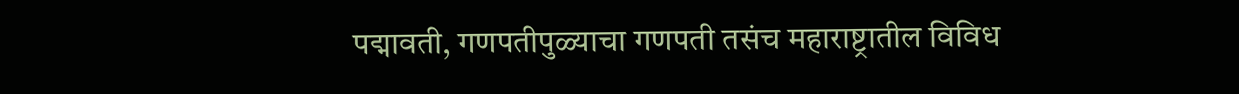पद्मावती, गणपतीपुळ्याचा गणपती तसंच महाराष्ट्रातील विविध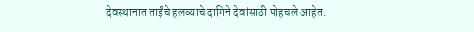देवस्थानात ताईंचे हलव्याचे दागिने देवांसाठी पोहचले आहेत.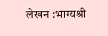लेखन :भाग्यश्री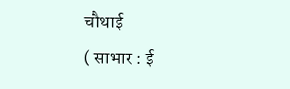चौथाई
( साभार : ई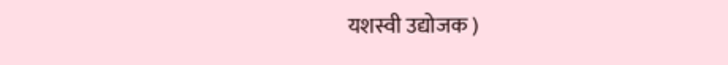यशस्वी उद्योजक )